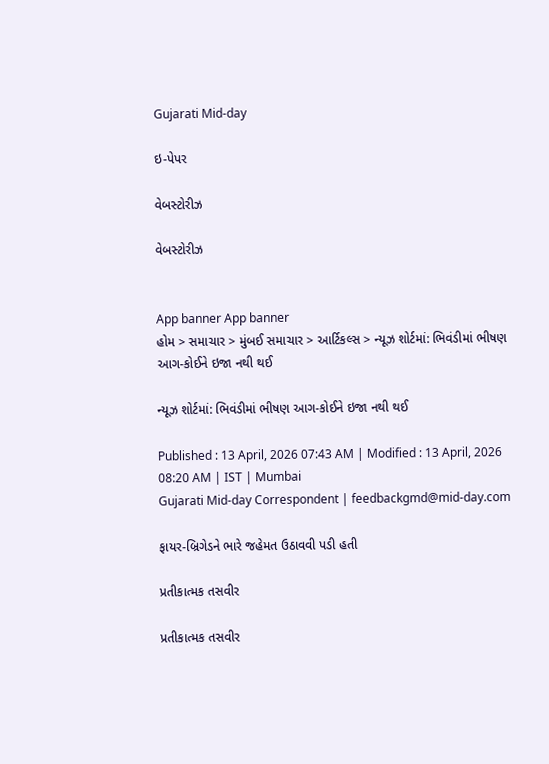Gujarati Mid-day

ઇ-પેપર

વેબસ્ટોરીઝ

વેબસ્ટોરીઝ


App banner App banner
હોમ > સમાચાર > મુંબઈ સમાચાર > આર્ટિકલ્સ > ન્યૂઝ શોર્ટમાં: ભિવંડીમાં ભીષણ આગ-કોઈને ઇજા નથી થઈ

ન્યૂઝ શોર્ટમાં: ભિવંડીમાં ભીષણ આગ-કોઈને ઇજા નથી થઈ

Published : 13 April, 2026 07:43 AM | Modified : 13 April, 2026 08:20 AM | IST | Mumbai
Gujarati Mid-day Correspondent | feedbackgmd@mid-day.com

ફાયર-બ્રિગેડને ભારે જહેમત ઉઠાવવી પડી હતી

પ્રતીકાત્મક તસવીર

પ્રતીકાત્મક તસવીર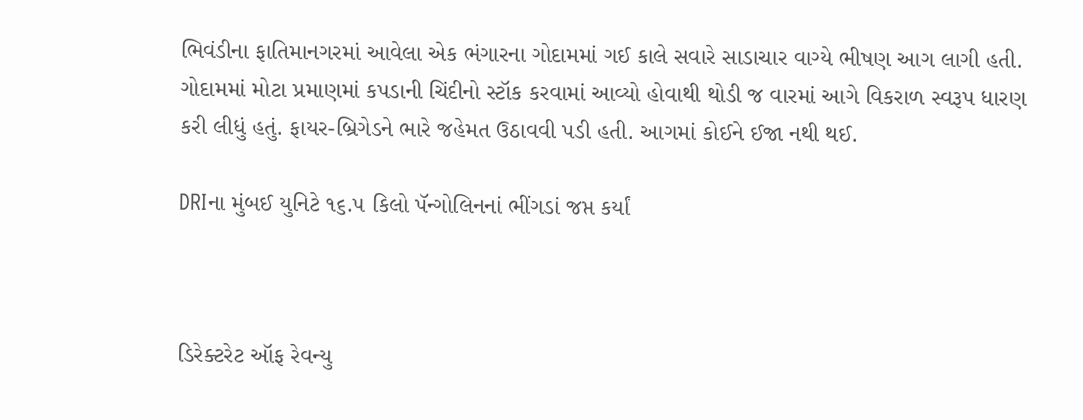ભિવંડીના ફાતિમાનગરમાં આવેલા એક ભંગારના ગોદામમાં ગઈ કાલે સવારે સાડાચાર વાગ્યે ભીષણ આગ લાગી હતી. ગોદામમાં મોટા પ્રમાણમાં કપડાની ચિંદીનો સ્ટૉક કરવામાં આવ્યો હોવાથી થોડી જ વારમાં આગે વિકરાળ સ્વરૂપ ધારણ કરી લીધું હતું. ફાયર-બ્રિગેડને ભારે જહેમત ઉઠાવવી પડી હતી. આગમાં કોઈને ઈજા નથી થઈ.

DRIના મુંબઈ યુનિટે ૧૬.૫ કિલો પૅન્ગોલિનનાં ભીંગડાં જપ્ત કર્યાં



ડિરેક્ટરેટ ઑફ રેવન્યુ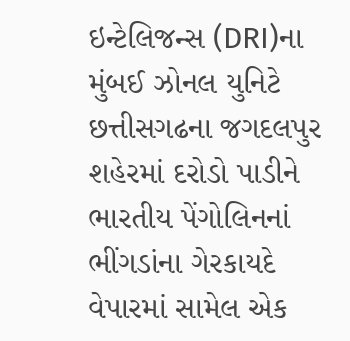ઇન્ટેલિજન્સ (DRI)ના મુંબઈ ઝોનલ યુનિટે છત્તીસગઢના જગદલપુર શહેરમાં દરોડો પાડીને ભારતીય પેંગોલિનનાં ભીંગડાંના ગેરકાયદે વેપારમાં સામેલ એક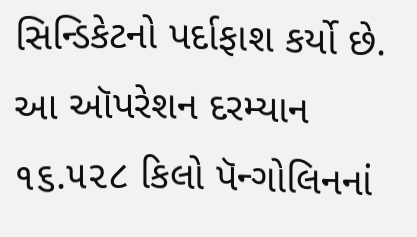સિન્ડિકેટનો પર્દાફાશ કર્યો છે. આ ઑપરેશન દરમ્યાન ૧૬.૫૨૮ કિલો પૅન્ગોલિનનાં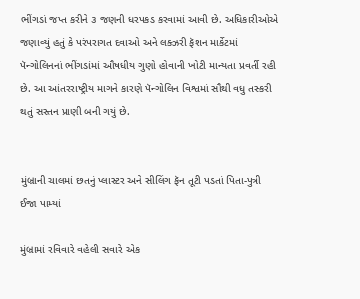ભીંગડાં જપ્ત કરીને ૩ જણની ધરપકડ કરવામાં આવી છે. અધિકારીઓએ જણાવ્યું હતું કે પરંપરાગત દવાઓ અને લક્ઝરી ફૅશન માર્કેટમાં પૅન્ગોલિનનાં ભીંગડાંમાં ઔષધીય ગુણો હોવાની ખોટી માન્યતા પ્રવર્તી રહી છે. આ આંતરરાષ્ટ્રીય માગને કારણે પૅન્ગોલિન વિશ્વમાં સૌથી વધુ તસ્કરી થતું સસ્તન પ્રાણી બની ગયું છે.


મુંબ્રાની ચાલમાં છતનું પ્લાસ્ટર અને સીલિંગ ફૅન તૂટી પડતાં પિતા-પુત્રી ઈજા પામ્યાં

મુંબ્રામાં રવિવારે વહેલી સવારે એક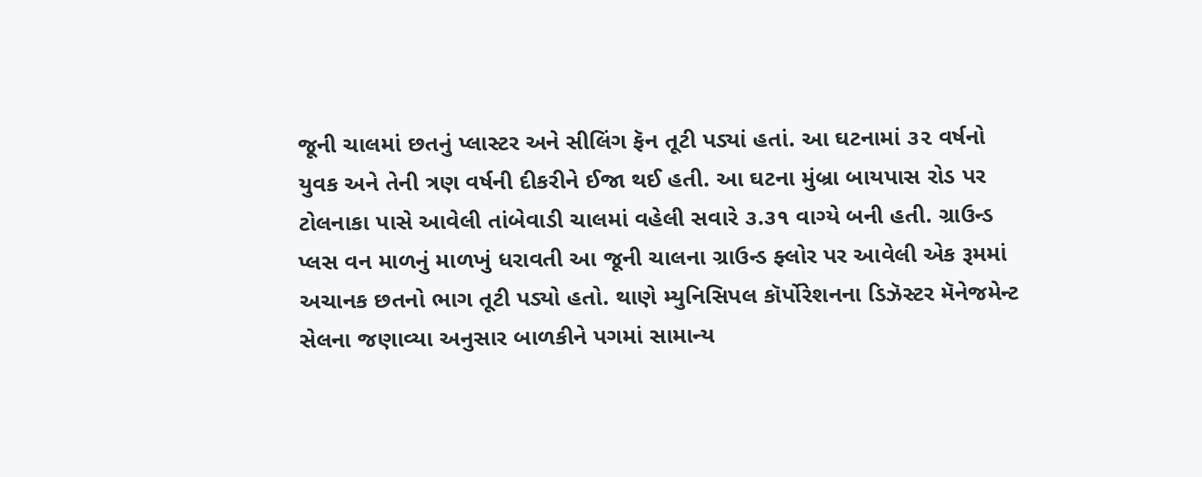જૂની ચાલમાં છતનું પ્લાસ્ટર અને સીલિંગ ફૅન તૂટી પડ્યાં હતાં. આ ઘટનામાં ૩૨ વર્ષનો યુવક અને તેની ત્રણ વર્ષની દીકરીને ઈજા થઈ હતી. આ ઘટના મુંબ્રા બાયપાસ રોડ પર ટોલનાકા પાસે આવેલી તાંબેવાડી ચાલમાં વહેલી સવારે ૩.૩૧ વાગ્યે બની હતી. ગ્રાઉન્ડ પ્લસ વન માળનું માળખું ધરાવતી આ જૂની ચાલના ગ્રાઉન્ડ ફ્લોર પર આવેલી એક રૂમમાં અચાનક છતનો ભાગ તૂટી પડ્યો હતો. થાણે મ્યુનિસિપલ કૉર્પોરેશનના ડિઝૅસ્ટર મૅનેજમેન્ટ સેલના જણાવ્યા અનુસાર બાળકીને પગમાં સામાન્ય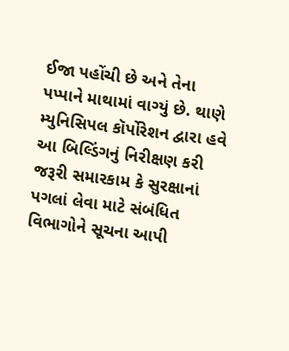ઈજા પહોંચી છે અને તેના પપ્પાને માથામાં વાગ્યું છે. થાણે મ્યુનિસિપલ કૉર્પોરેશન દ્વારા હવે આ બિલ્ડિંગનું નિરીક્ષણ કરી જરૂરી સમારકામ કે સુરક્ષાનાં પગલાં લેવા માટે સંબંધિત વિભાગોને સૂચના આપી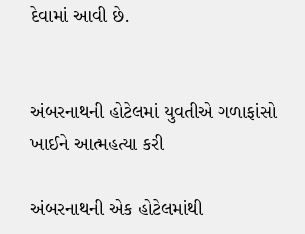દેવામાં આવી છે.


અંબરનાથની હોટેલમાં યુવતીએ ગળાફાંસો ખાઈને આત્મહત્યા કરી

અંબરનાથની એક હોટેલમાંથી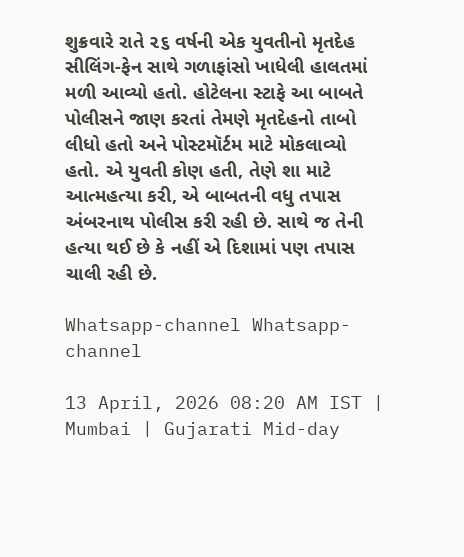શુક્રવારે રાતે ૨૬ વર્ષની એક યુવતીનો મૃતદેહ સીલિંગ-ફેન સાથે ગળાફાંસો ખાધેલી હાલતમાં મળી આવ્યો હતો. હોટેલના સ્ટાફે આ બાબતે પોલીસને જાણ કરતાં તેમણે મૃતદેહનો તાબો લીધો હતો અને પોસ્ટમૉર્ટમ માટે મોકલાવ્યો હતો. એ યુવતી કોણ હતી, તેણે શા માટે આત્મહત્યા કરી, એ બાબતની વધુ તપાસ અંબરનાથ પોલીસ કરી રહી છે. સાથે જ તેની હત્યા થઈ છે કે નહીં એ દિશામાં પણ તપાસ ચાલી રહી છે.

Whatsapp-channel Whatsapp-channel

13 April, 2026 08:20 AM IST | Mumbai | Gujarati Mid-day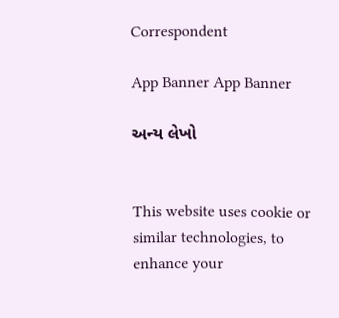Correspondent

App Banner App Banner

અન્ય લેખો


This website uses cookie or similar technologies, to enhance your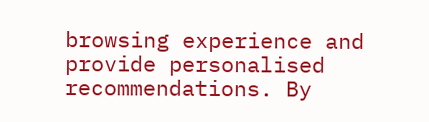browsing experience and provide personalised recommendations. By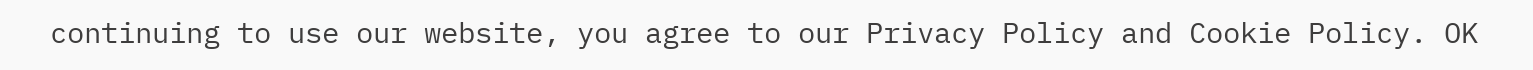continuing to use our website, you agree to our Privacy Policy and Cookie Policy. OK